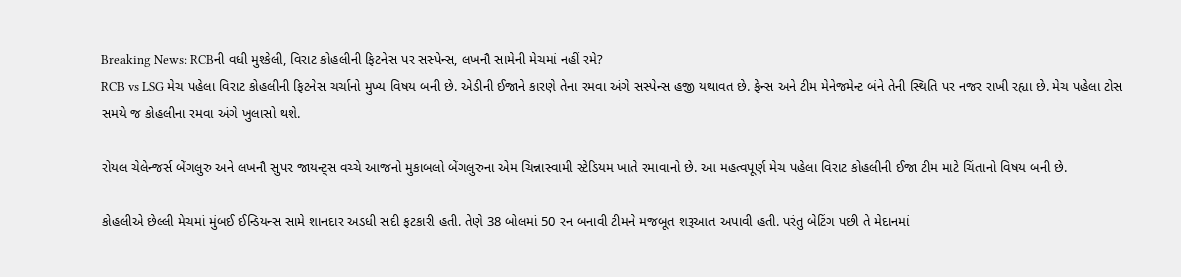Breaking News: RCBની વધી મુશ્કેલી, વિરાટ કોહલીની ફિટનેસ પર સસ્પેન્સ, લખનૌ સામેની મેચમાં નહીં રમે?
RCB vs LSG મેચ પહેલા વિરાટ કોહલીની ફિટનેસ ચર્ચાનો મુખ્ય વિષય બની છે. એડીની ઈજાને કારણે તેના રમવા અંગે સસ્પેન્સ હજી યથાવત છે. ફેન્સ અને ટીમ મેનેજમેન્ટ બંને તેની સ્થિતિ પર નજર રાખી રહ્યા છે. મેચ પહેલા ટોસ સમયે જ કોહલીના રમવા અંગે ખુલાસો થશે.

રોયલ ચેલેન્જર્સ બેંગલુરુ અને લખનૌ સુપર જાયન્ટ્સ વચ્ચે આજનો મુકાબલો બેંગલુરુના એમ ચિન્નાસ્વામી સ્ટેડિયમ ખાતે રમાવાનો છે. આ મહત્વપૂર્ણ મેચ પહેલા વિરાટ કોહલીની ઈજા ટીમ માટે ચિંતાનો વિષય બની છે.

કોહલીએ છેલ્લી મેચમાં મુંબઈ ઈન્ડિયન્સ સામે શાનદાર અડધી સદી ફટકારી હતી. તેણે 38 બોલમાં 50 રન બનાવી ટીમને મજબૂત શરૂઆત અપાવી હતી. પરંતુ બેટિંગ પછી તે મેદાનમાં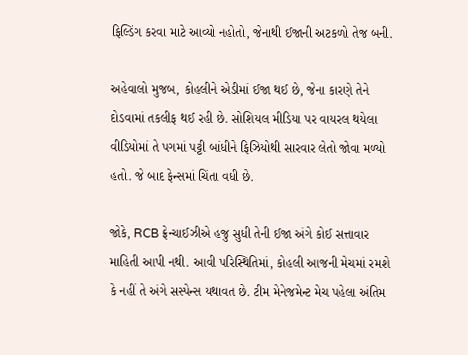ફિલ્ડિંગ કરવા માટે આવ્યો નહોતો, જેનાથી ઈજાની અટકળો તેજ બની.

અહેવાલો મુજબ, કોહલીને એડીમાં ઈજા થઈ છે, જેના કારણે તેને દોડવામાં તકલીફ થઈ રહી છે. સોશિયલ મીડિયા પર વાયરલ થયેલા વીડિયોમાં તે પગમાં પટ્ટી બાંધીને ફિઝિયોથી સારવાર લેતો જોવા મળ્યો હતો. જે બાદ ફેન્સમાં ચિંતા વધી છે.

જોકે, RCB ફ્રેન્ચાઈઝીએ હજુ સુધી તેની ઈજા અંગે કોઈ સત્તાવાર માહિતી આપી નથી. આવી પરિસ્થિતિમાં, કોહલી આજની મેચમાં રમશે કે નહીં તે અંગે સસ્પેન્સ યથાવત છે. ટીમ મેનેજમેન્ટ મેચ પહેલા અંતિમ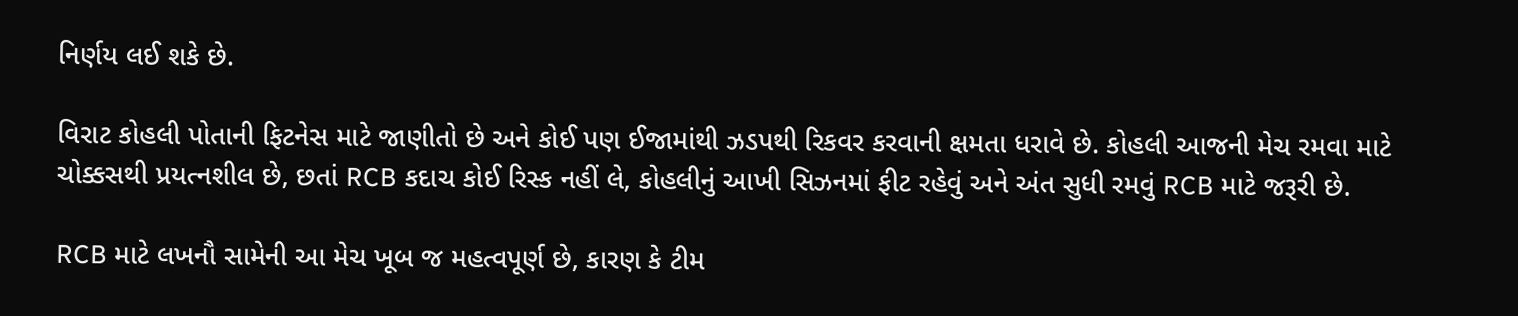નિર્ણય લઈ શકે છે.

વિરાટ કોહલી પોતાની ફિટનેસ માટે જાણીતો છે અને કોઈ પણ ઈજામાંથી ઝડપથી રિકવર કરવાની ક્ષમતા ધરાવે છે. કોહલી આજની મેચ રમવા માટે ચોક્કસથી પ્રયત્નશીલ છે, છતાં RCB કદાચ કોઈ રિસ્ક નહીં લે, કોહલીનું આખી સિઝનમાં ફીટ રહેવું અને અંત સુધી રમવું RCB માટે જરૂરી છે.

RCB માટે લખનૌ સામેની આ મેચ ખૂબ જ મહત્વપૂર્ણ છે, કારણ કે ટીમ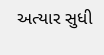અત્યાર સુધી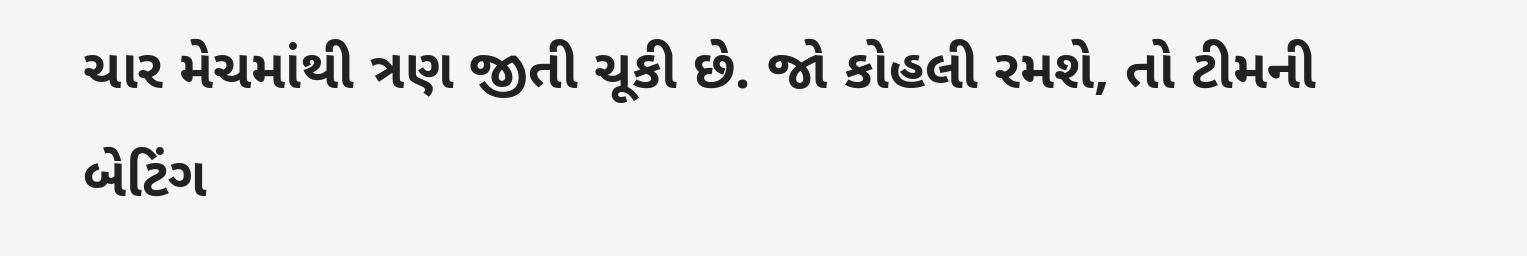ચાર મેચમાંથી ત્રણ જીતી ચૂકી છે. જો કોહલી રમશે, તો ટીમની બેટિંગ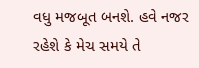વધુ મજબૂત બનશે. હવે નજર રહેશે કે મેચ સમયે તે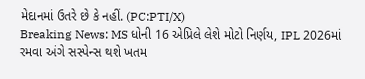મેદાનમાં ઉતરે છે કે નહીં. (PC:PTI/X)
Breaking News: MS ધોની 16 એપ્રિલે લેશે મોટો નિર્ણય, IPL 2026માં રમવા અંગે સસ્પેન્સ થશે ખતમ